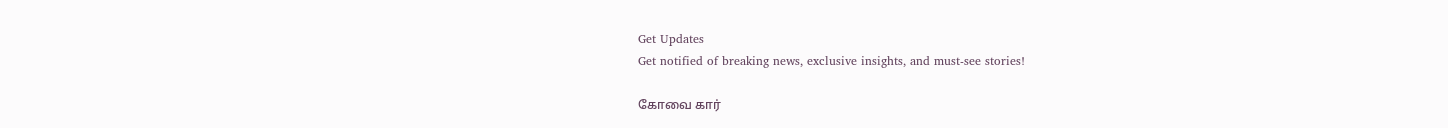Get Updates
Get notified of breaking news, exclusive insights, and must-see stories!

கோவை கார்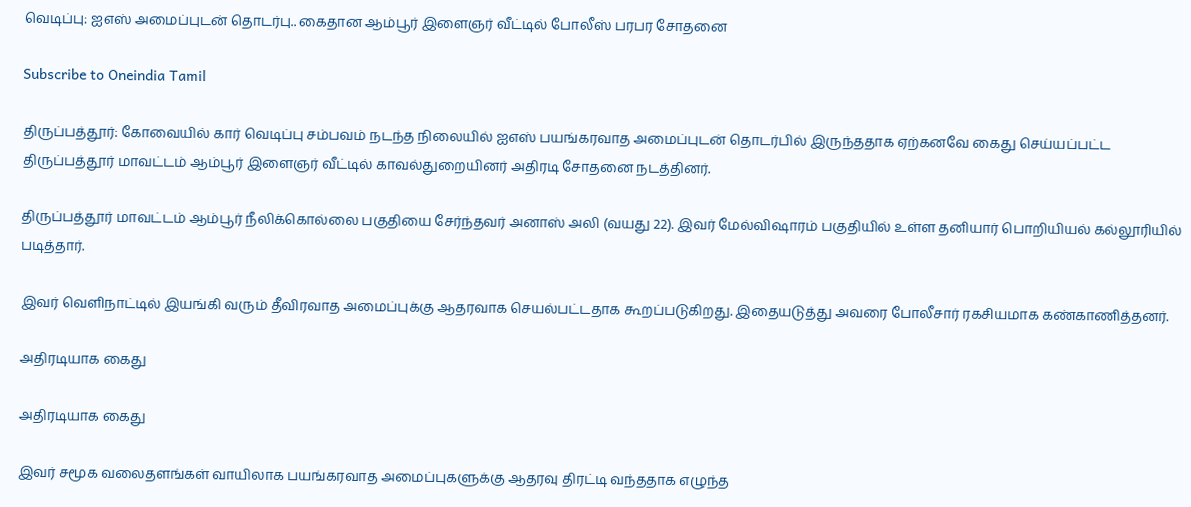வெடிப்பு: ஐஎஸ் அமைப்புடன் தொடர்பு.. கைதான ஆம்பூர் இளைஞர் வீட்டில் போலீஸ் பரபர சோதனை

Subscribe to Oneindia Tamil

திருப்பத்தூர்: கோவையில் கார் வெடிப்பு சம்பவம் நடந்த நிலையில் ஐஎஸ் பயங்கரவாத அமைப்புடன் தொடர்பில் இருந்ததாக ஏற்கனவே கைது செய்யப்பட்ட திருப்பத்தூர் மாவட்டம் ஆம்பூர் இளைஞர் வீட்டில் காவல்துறையினர் அதிரடி சோதனை நடத்தினர்.

திருப்பத்தூர் மாவட்டம் ஆம்பூர் நீலிக்கொல்லை பகுதியை சேர்ந்தவர் அனாஸ் அலி (வயது 22). இவர் மேல்விஷாரம் பகுதியில் உள்ள தனியார் பொறியியல் கல்லூரியில் படித்தார்.

இவர் வெளிநாட்டில் இயங்கி வரும் தீவிரவாத அமைப்புக்கு ஆதரவாக செயல்பட்டதாக கூறப்படுகிறது. இதையடுத்து அவரை போலீசார் ரகசியமாக கண்காணித்தனர்.

அதிரடியாக கைது

அதிரடியாக கைது

இவர் சமூக வலைதளங்கள் வாயிலாக பயங்கரவாத அமைப்புகளுக்கு ஆதரவு திரட்டி வந்ததாக எழுந்த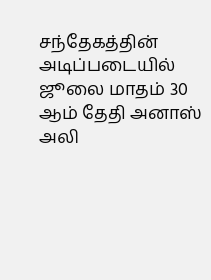சந்தேகத்தின் அடிப்படையில் ஜூலை மாதம் 30 ஆம் தேதி அனாஸ் அலி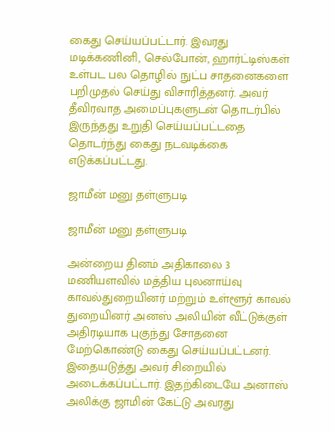கைது செய்யப்பட்டார். இவரது மடிக்கணினி, செல்போன், ஹார்ட்டிஸ்கள் உள்பட பல தொழில் நுட்ப சாதனைகளை பறிமுதல் செய்து விசாரித்தனர். அவர் தீவிரவாத அமைப்புகளுடன் தொடர்பில் இருந்தது உறுதி செய்யப்பட்டதை தொடர்ந்து கைது நடவடிக்கை எடுக்கப்பட்டது.

ஜாமீன் மனு தள்ளுபடி

ஜாமீன் மனு தள்ளுபடி

அன்றைய தினம் அதிகாலை 3 மணியளவில் மத்திய புலனாய்வு காவல்துறையினர் மற்றும் உள்ளூர் காவல் துறையினர் அனஸ் அலியின் வீட்டுக்குள் அதிரடியாக புகுந்து சோதனை மேற்கொண்டு கைது செய்யப்பட்டனர். இதையடுத்து அவர் சிறையில் அடைக்கப்பட்டார். இதற்கிடையே அனாஸ் அலிக்கு ஜாமின் கேட்டு அவரது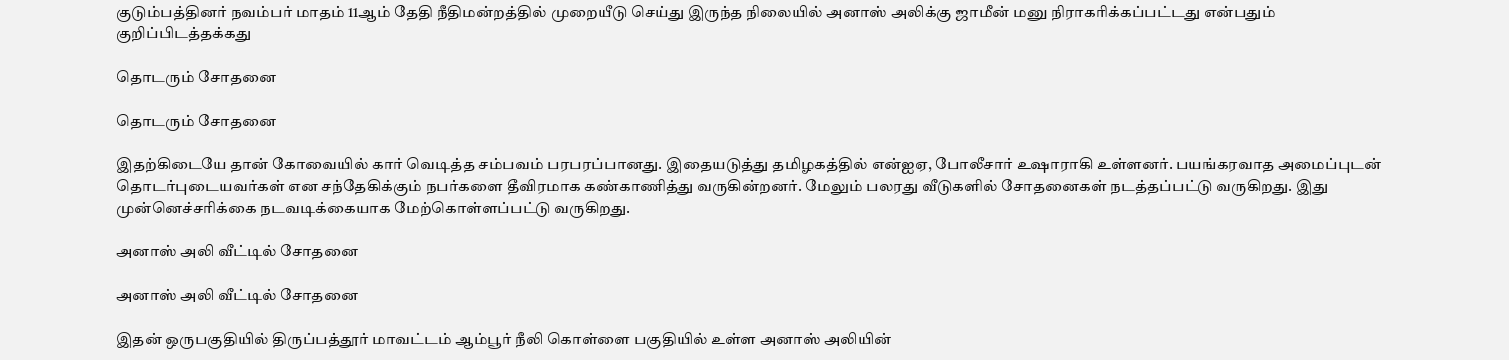குடும்பத்தினர் நவம்பர் மாதம் 11ஆம் தேதி நீதிமன்றத்தில் முறையீடு செய்து இருந்த நிலையில் அனாஸ் அலிக்கு ஜாமீன் மனு நிராகரிக்கப்பட்டது என்பதும் குறிப்பிடத்தக்கது

தொடரும் சோதனை

தொடரும் சோதனை

இதற்கிடையே தான் கோவையில் கார் வெடித்த சம்பவம் பரபரப்பானது. இதையடுத்து தமிழகத்தில் என்ஐஏ, போலீசார் உஷாராகி உள்ளனர். பயங்கரவாத அமைப்புடன் தொடர்புடையவர்கள் என சந்தேகிக்கும் நபர்களை தீவிரமாக கண்காணித்து வருகின்றனர். மேலும் பலரது வீடுகளில் சோதனைகள் நடத்தப்பட்டு வருகிறது. இது முன்னெச்சரிக்கை நடவடிக்கையாக மேற்கொள்ளப்பட்டு வருகிறது.

அனாஸ் அலி வீட்டில் சோதனை

அனாஸ் அலி வீட்டில் சோதனை

இதன் ஒருபகுதியில் திருப்பத்தூர் மாவட்டம் ஆம்பூர் நீலி கொள்ளை பகுதியில் உள்ள அனாஸ் அலியின்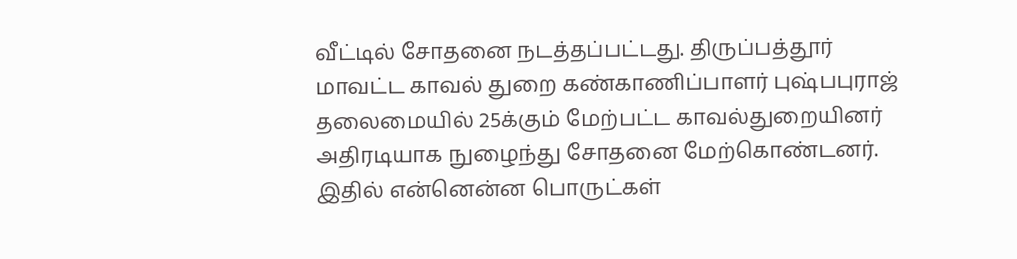வீட்டில் சோதனை நடத்தப்பட்டது. திருப்பத்தூர் மாவட்ட காவல் துறை கண்காணிப்பாளர் புஷ்பபுராஜ் தலைமையில் 25க்கும் மேற்பட்ட காவல்துறையினர் அதிரடியாக நுழைந்து சோதனை மேற்கொண்டனர். இதில் என்னென்ன பொருட்கள்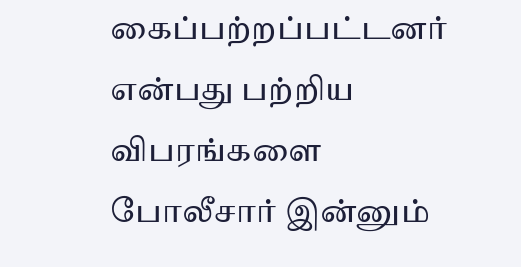கைப்பற்றப்பட்டனர் என்பது பற்றிய விபரங்களை போலீசார் இன்னும்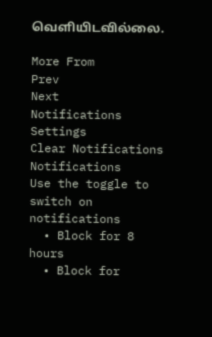வெளியிடவில்லை.

More From
Prev
Next
Notifications
Settings
Clear Notifications
Notifications
Use the toggle to switch on notifications
  • Block for 8 hours
  • Block for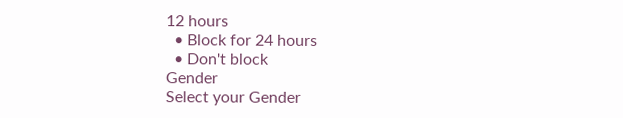12 hours
  • Block for 24 hours
  • Don't block
Gender
Select your Gender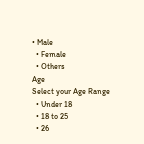• Male
  • Female
  • Others
Age
Select your Age Range
  • Under 18
  • 18 to 25
  • 26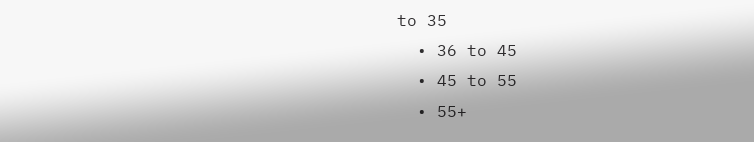to 35
  • 36 to 45
  • 45 to 55
  • 55+